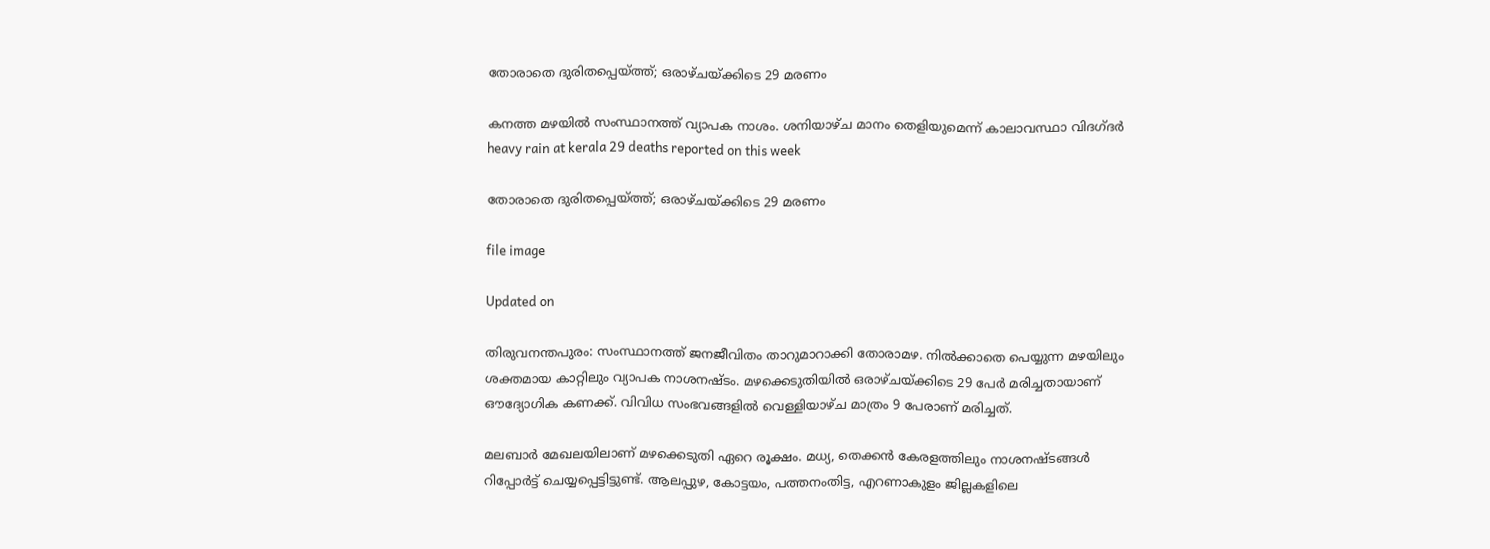തോരാതെ ദുരിതപ്പെയ്ത്ത്; ഒരാഴ്‌ചയ്ക്കിടെ 29 മരണം

കനത്ത മഴയിൽ സംസ്ഥാനത്ത് വ്യാപക നാശം. ശനിയാഴ്ച മാനം തെളിയുമെന്ന് കാലാവസ്ഥാ വിദഗ്ദർ
heavy rain at kerala 29 deaths reported on this week

തോരാതെ ദുരിതപ്പെയ്ത്ത്; ഒരാഴ്‌ചയ്ക്കിടെ 29 മരണം

file image

Updated on

തിരുവനന്തപുരം: സംസ്ഥാനത്ത് ജനജീവിതം താറുമാറാക്കി തോരാമഴ. നിൽക്കാതെ പെയ്യുന്ന മഴയിലും ശക്തമായ കാറ്റിലും വ്യാപക നാശനഷ്ടം. മഴക്കെടുതിയിൽ ഒരാഴ്‌ചയ്ക്കിടെ 29 പേർ മരിച്ചതായാണ് ഔദ്യോഗിക കണക്ക്. വിവിധ സംഭവങ്ങളിൽ വെള്ളിയാഴ്ച മാത്രം 9 പേരാണ് മരിച്ചത്.

മലബാർ മേഖലയിലാണ് മഴക്കെടുതി ഏറെ രൂക്ഷം. മധ്യ, തെക്കൻ കേരളത്തിലും നാശനഷ്ടങ്ങൾ റിപ്പോർട്ട് ചെയ്യപ്പെട്ടിട്ടുണ്ട്. ആലപ്പുഴ, കോട്ടയം, പത്തനംതിട്ട, എറണാകുളം ജില്ലകളിലെ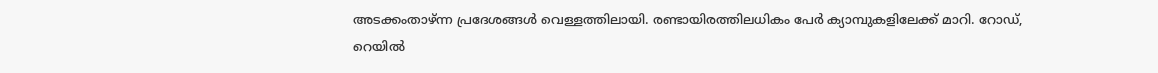അടക്കംതാഴ്ന്ന പ്രദേശങ്ങൾ വെള്ളത്തിലായി. രണ്ടായിരത്തിലധികം പേർ ക്യാമ്പുകളിലേക്ക് മാറി. റോഡ്, റെയിൽ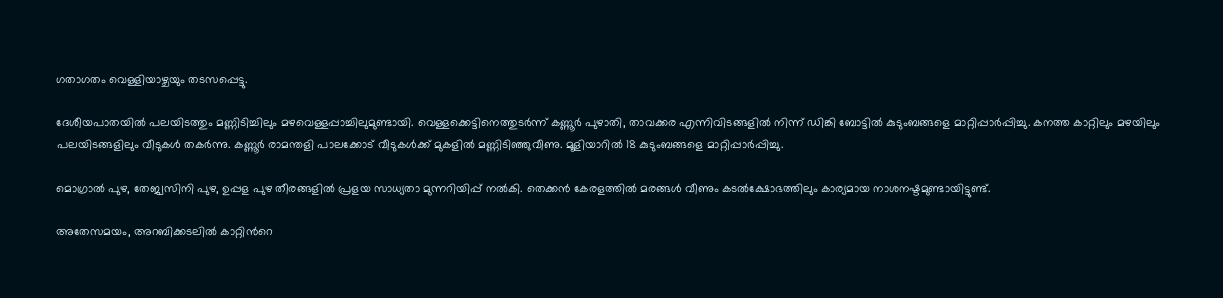ഗതാഗതം വെള്ളിയാഴ്ചയും തടസപ്പെട്ടു.

ദേശീയപാതയിൽ പലയിടത്തും മണ്ണിടിച്ചിലും മഴവെള്ളപ്പാച്ചിലുമുണ്ടായി. വെള്ളക്കെട്ടിനെത്തുടർന്ന് കണ്ണൂർ പുഴാതി, താവക്കര എന്നിവിടങ്ങളിൽ നിന്ന് ഡിങ്കി ബോട്ടിൽ കുടുംബങ്ങളെ മാറ്റിപ്പാർപ്പിച്ചു. കനത്ത കാറ്റിലും മഴയിലും പലയിടങ്ങളിലും വീടുകൾ തകർന്നു. കണ്ണൂർ രാമന്തളി പാലക്കോട് വീടുകൾക്ക് മുകളിൽ മണ്ണിടിഞ്ഞുവീണു. മൂളിയാറിൽ 18 കുടുംബങ്ങളെ മാറ്റിപ്പാർപ്പിച്ചു.

മൊഗ്രാൽ പുഴ, തേജ്വസിനി പുഴ, ഉപ്പള പുഴ തീരങ്ങളിൽ പ്രളയ സാധ്യതാ മുന്നറിയിപ്പ് നൽകി. തെക്കൻ കേരളത്തിൽ മരങ്ങൾ വീണും കടൽക്ഷോഭത്തിലും കാര്യമായ നാശനഷ്ടമുണ്ടായിട്ടുണ്ട്.

അതേസമയം, അറബിക്കടലിൽ കാറ്റിന്‍റെ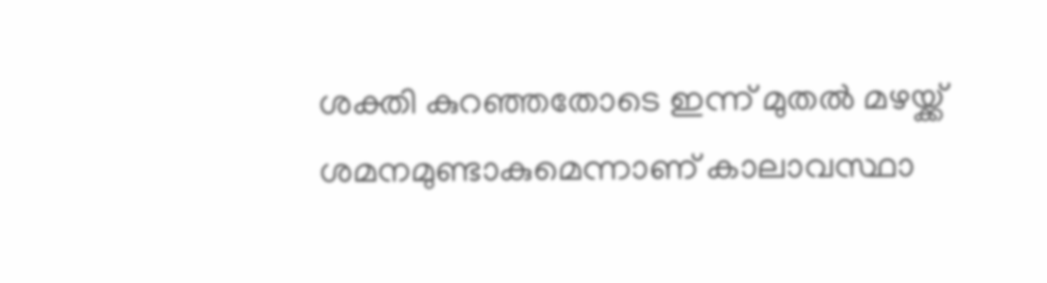ശക്തി കുറഞ്ഞതോടെ ഇന്ന് മുതൽ മഴയ്ക്ക് ശമനമുണ്ടാകുമെന്നാണ് കാലാവസ്ഥാ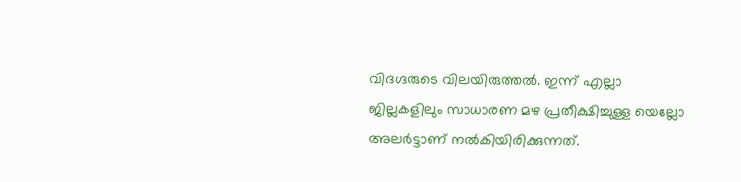വിദഗ്ദരുടെ വിലയിരുത്തൽ. ഇന്ന് എല്ലാ ജില്ലകളിലും സാധാരണ മഴ പ്രതീക്ഷിച്ചുള്ള യെല്ലോ അലർട്ടാണ് നൽകിയിരിക്കുന്നത്.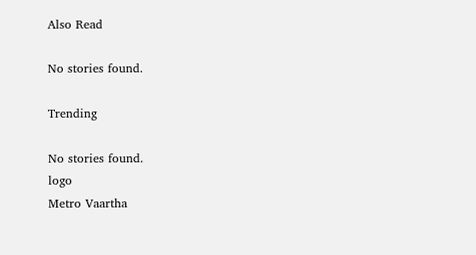Also Read

No stories found.

Trending

No stories found.
logo
Metro Vaartha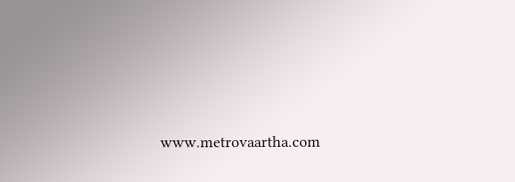www.metrovaartha.com